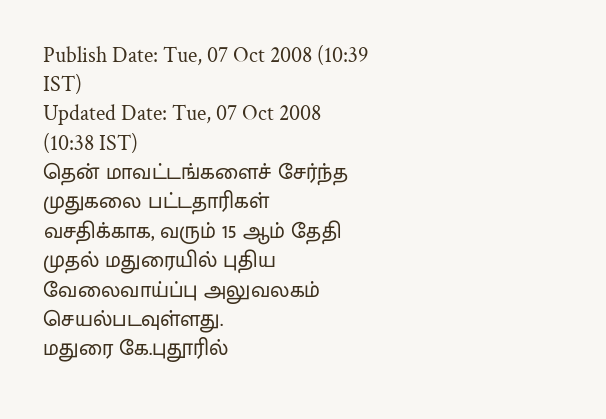Publish Date: Tue, 07 Oct 2008 (10:39 IST)
Updated Date: Tue, 07 Oct 2008 (10:38 IST)
தென் மாவட்டங்களைச் சேர்ந்த முதுகலை பட்டதாரிகள் வசதிக்காக, வரும் 15 ஆம் தேதி முதல் மதுரையில் புதிய வேலைவாய்ப்பு அலுவலகம் செயல்படவுள்ளது.
மதுரை கே.புதூரில்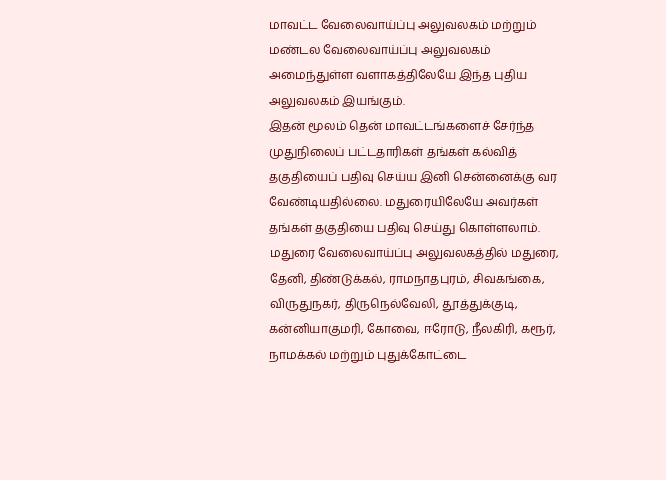மாவட்ட வேலைவாய்ப்பு அலுவலகம் மற்றும் மண்டல வேலைவாய்ப்பு அலுவலகம் அமைந்துள்ள வளாகத்திலேயே இந்த புதிய அலுவலகம் இயங்கும்.
இதன் மூலம் தென் மாவட்டங்களைச் சேர்ந்த முதுநிலைப் பட்டதாரிகள் தங்கள் கல்வித் தகுதியைப் பதிவு செய்ய இனி சென்னைக்கு வர வேண்டியதில்லை. மதுரையிலேயே அவர்கள் தங்கள் தகுதியை பதிவு செய்து கொள்ளலாம்.
மதுரை வேலைவாய்ப்பு அலுவலகத்தில் மதுரை, தேனி, திண்டுக்கல், ராமநாதபுரம், சிவகங்கை, விருதுநகர், திருநெல்வேலி, தூத்துக்குடி, கன்னியாகுமரி, கோவை, ஈரோடு, நீலகிரி, கரூர், நாமக்கல் மற்றும் புதுக்கோட்டை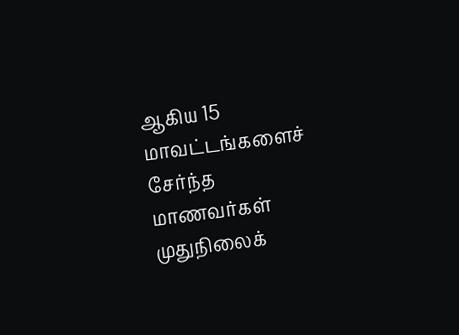ஆகிய 15 மாவட்டங்களைச் சேர்ந்த மாணவர்கள் முதுநிலைக்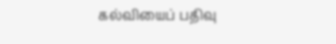கல்வியைப் பதிவு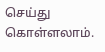செய்து கொள்ளலாம்.